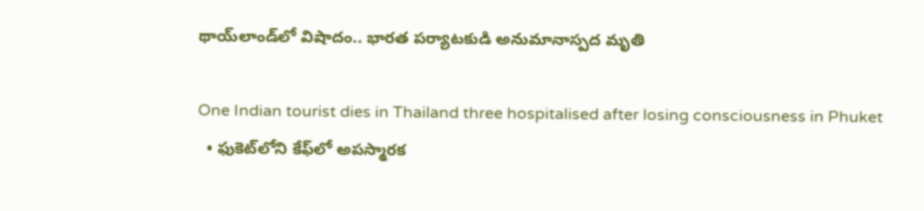థాయ్‌లాండ్‌లో విషాదం.. భారత పర్యాటకుడి అనుమానాస్పద మృతి

One Indian tourist dies in Thailand three hospitalised after losing consciousness in Phuket
  • ఫుకెట్‌లోని కేఫ్‌లో అపస్మారక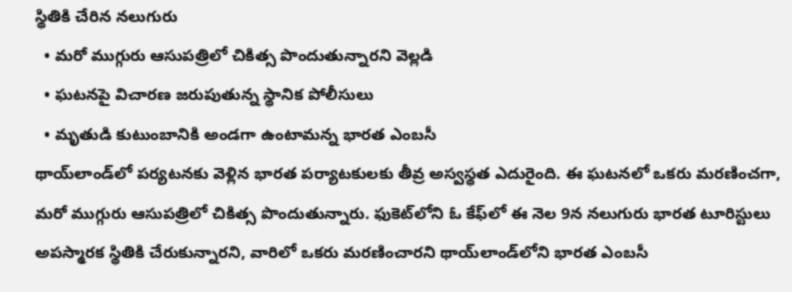స్థితికి చేరిన నలుగురు
  • మరో ముగ్గురు ఆసుపత్రిలో చికిత్స పొందుతున్నారని వెల్లడి
  • ఘటనపై విచారణ జరుపుతున్న స్థానిక పోలీసులు
  • మృతుడి కుటుంబానికి అండగా ఉంటామన్న భారత ఎంబ‌సీ
థాయ్‌లాండ్‌లో పర్యటనకు వెళ్లిన భారత పర్యాటకులకు తీవ్ర అస్వస్థత ఎదురైంది. ఈ ఘటనలో ఒకరు మరణించగా, మరో ముగ్గురు ఆసుపత్రిలో చికిత్స పొందుతున్నారు. ఫుకెట్‌లోని ఓ కేఫ్‌లో ఈ నెల 9న నలుగురు భారత టూరిస్టులు అపస్మారక స్థితికి చేరుకున్నారని, వారిలో ఒకరు మరణించారని థాయ్‌లాండ్‌లోని భారత ఎంబ‌సీ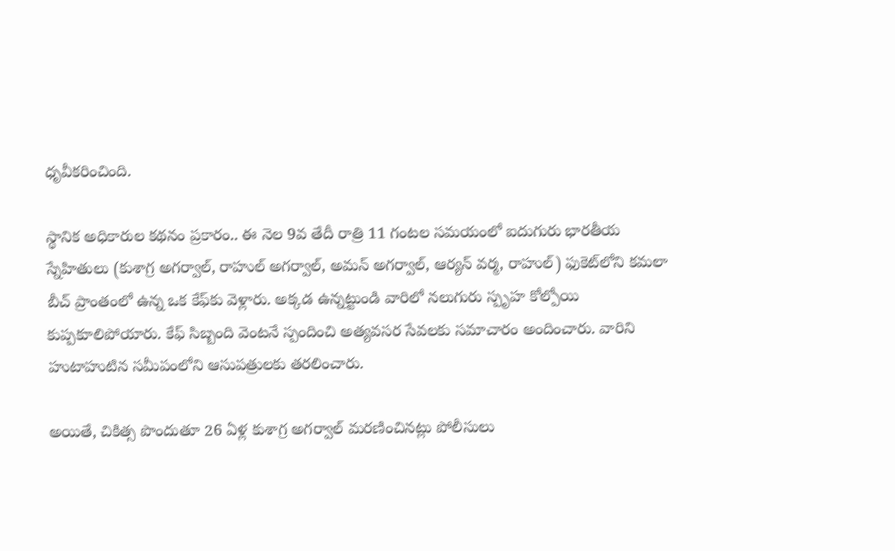ధృవీకరించింది.

స్థానిక అధికారుల కథనం ప్రకారం.. ఈ నెల‌ 9వ తేదీ రాత్రి 11 గంటల సమయంలో ఐదుగురు భారతీయ స్నేహితులు (కుశాగ్ర అగర్వాల్, రాహుల్ అగర్వాల్, అమన్ అగర్వాల్, ఆర్యన్ వర్మ, రాహుల్) ఫుకెట్‌లోని కమలా బీచ్ ప్రాంతంలో ఉన్న ఒక కేఫ్‌కు వెళ్లారు. అక్కడ ఉన్నట్టుండి వారిలో నలుగురు స్పృహ కోల్పోయి కుప్పకూలిపోయారు. కేఫ్ సిబ్బంది వెంటనే స్పందించి అత్యవసర సేవలకు సమాచారం అందించారు. వారిని హుటాహుటిన సమీపంలోని ఆసుపత్రులకు తరలించారు.

అయితే, చికిత్స పొందుతూ 26 ఏళ్ల కుశాగ్ర అగర్వాల్ మరణించినట్లు పోలీసులు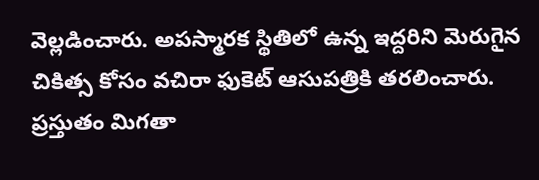వెల్లడించారు. అపస్మారక స్థితిలో ఉన్న ఇద్దరిని మెరుగైన చికిత్స కోసం వచిరా ఫుకెట్ ఆసుపత్రికి తరలించారు. ప్రస్తుతం మిగతా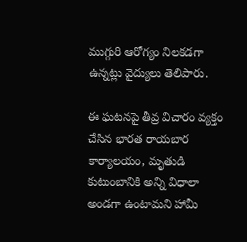ముగ్గురి ఆరోగ్యం నిలకడగా ఉన్నట్లు వైద్యులు తెలిపారు.

ఈ ఘటనపై తీవ్ర విచారం వ్యక్తం చేసిన భారత రాయబార కార్యాలయం, మృతుడి కుటుంబానికి అన్ని విధాలా అండగా ఉంటామని హామీ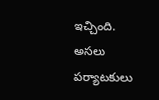ఇచ్చింది. అసలు పర్యాటకులు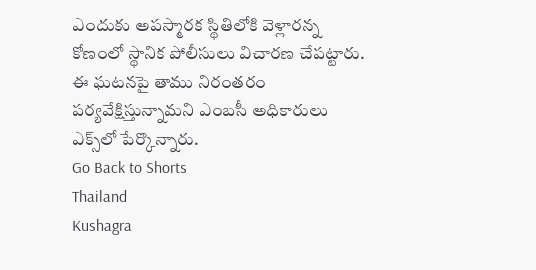ఎందుకు అపస్మారక స్థితిలోకి వెళ్లారన్న కోణంలో స్థానిక పోలీసులు విచారణ చేపట్టారు. ఈ ఘటనపై తాము నిరంతరం పర్యవేక్షిస్తున్నామని ఎంబసీ అధికారులు ఎక్స్‌లో పేర్కొన్నారు.
Go Back to Shorts
Thailand
Kushagra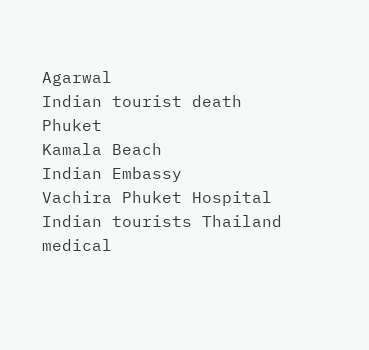Agarwal
Indian tourist death
Phuket
Kamala Beach
Indian Embassy
Vachira Phuket Hospital
Indian tourists Thailand
medical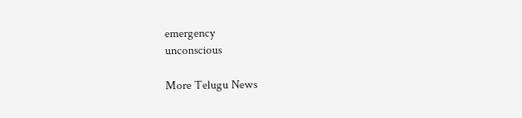emergency
unconscious

More Telugu News